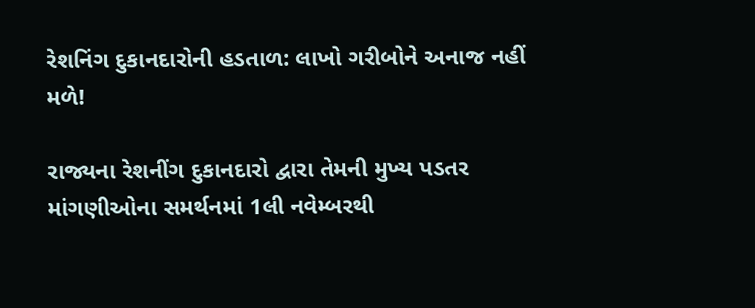રેશનિંગ દુકાનદારોની હડતાળ: લાખો ગરીબોને અનાજ નહીં મળે!

રાજ્યના રેશનીંગ દુકાનદારો દ્વારા તેમની મુખ્ય પડતર માંગણીઓના સમર્થનમાં 1લી નવેમ્બરથી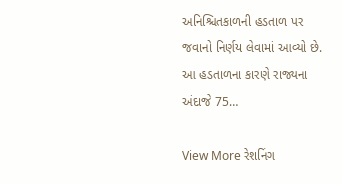અનિશ્ચિતકાળની હડતાળ પર જવાનો નિર્ણય લેવામાં આવ્યો છે. આ હડતાળના કારણે રાજ્યના અંદાજે 75…

View More રેશનિંગ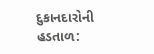દુકાનદારોની હડતાળ: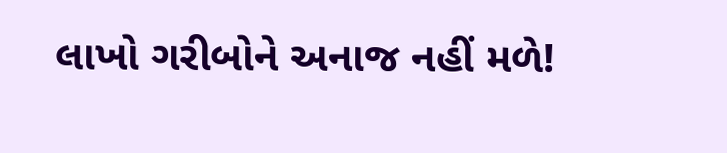લાખો ગરીબોને અનાજ નહીં મળે!